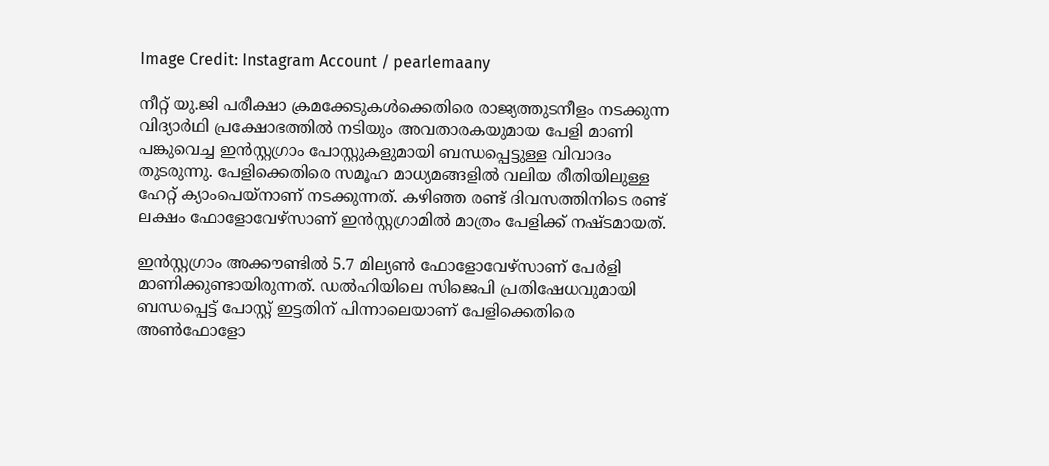Image Credit: Instagram Account / pearlemaany

നീറ്റ് യു.ജി പരീക്ഷാ ക്രമക്കേടുകൾക്കെതിരെ രാജ്യത്തുടനീളം നടക്കുന്ന വിദ്യാർഥി പ്രക്ഷോഭത്തിൽ നടിയും അവതാരകയുമായ പേളി മാണി പങ്കുവെച്ച ഇൻസ്റ്റഗ്രാം പോസ്റ്റുകളുമായി ബന്ധപ്പെട്ടുള്ള വിവാദം തുടരുന്നു. പേളിക്കെതിരെ സമൂഹ മാധ്യമങ്ങളിൽ വലിയ രീതിയിലുള്ള ഹേറ്റ് ക്യാംപെയ്‌നാണ് നടക്കുന്നത്. കഴിഞ്ഞ രണ്ട് ദിവസത്തിനിടെ രണ്ട് ലക്ഷം ഫോളോവേഴ്‌സാണ് ഇൻസ്റ്റഗ്രാമിൽ മാത്രം പേളിക്ക് നഷ്ടമായത്.

ഇൻസ്റ്റഗ്രാം അക്കൗണ്ടിൽ 5.7 മില്യൺ ഫോളോവേഴ്സാണ് പേർളി മാണിക്കുണ്ടായിരുന്നത്. ഡൽഹിയിലെ സിജെപി പ്രതിഷേധവുമായി ബന്ധപ്പെട്ട് പോസ്റ്റ് ഇട്ടതിന് പിന്നാലെയാണ് പേളിക്കെതിരെ അൺഫോളോ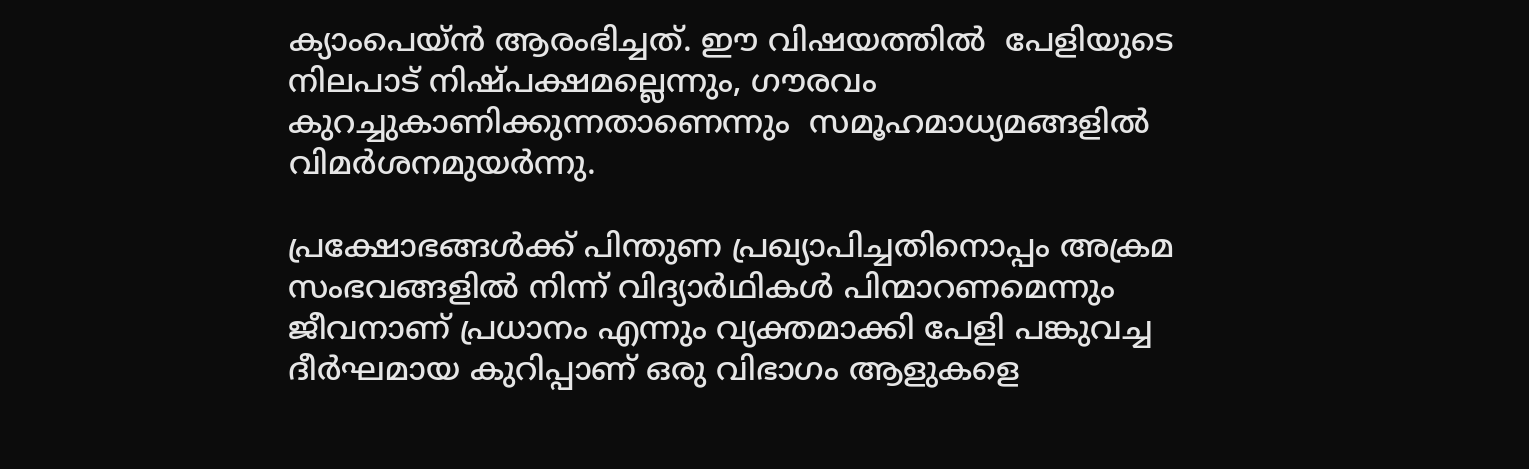ക്യാംപെയ്‌ൻ ആരംഭിച്ചത്. ഈ വിഷയത്തില്‍  പേളിയുടെ നിലപാട് നിഷ്പക്ഷമല്ലെന്നും, ഗൗരവം കുറച്ചുകാണിക്കുന്നതാണെന്നും  സമൂഹമാധ്യമങ്ങളില്‍ വിമര്‍ശനമുയര്‍ന്നു.

പ്രക്ഷോഭങ്ങൾക്ക് പിന്തുണ പ്രഖ്യാപിച്ചതിനൊപ്പം അക്രമ സംഭവങ്ങളിൽ നിന്ന് വിദ്യാർഥികൾ പിന്മാറണമെന്നും ജീവനാണ് പ്രധാനം എന്നും വ്യക്തമാക്കി പേളി പങ്കുവച്ച ദീർഘമായ കുറിപ്പാണ് ഒരു വിഭാഗം ആളുകളെ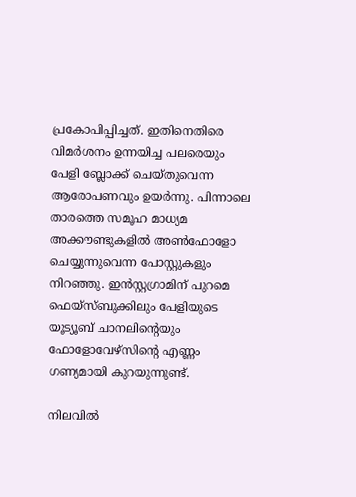പ്രകോപിപ്പിച്ചത്. ഇതിനെതിരെ വിമർശനം ഉന്നയിച്ച പലരെയും പേളി ബ്ലോക്ക് ചെയ്തുവെന്ന ആരോപണവും ഉയർന്നു. പിന്നാലെ താരത്തെ സമൂഹ മാധ്യമ അക്കൗണ്ടുകളിൽ അൺഫോളോ ചെയ്യുന്നുവെന്ന പോസ്റ്റുകളും നിറഞ്ഞു. ഇൻസ്റ്റഗ്രാമിന് പുറമെ ഫെയ്‌സ്ബുക്കിലും പേളിയുടെ യൂട്യൂബ് ചാനലിന്റെയും ഫോളോവേഴ്‌സിന്റെ എണ്ണം ഗണ്യമായി കുറയുന്നുണ്ട്.

നിലവിൽ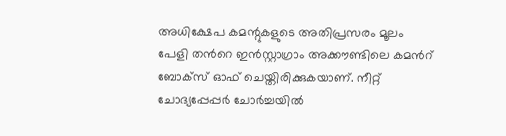അധിക്ഷേപ കമന്റുകളുടെ അതിപ്രസരം മൂലം പേളി തന്‍റെ ഇൻസ്റ്റാഗ്രാം അക്കൗണ്ടിലെ കമന്‍റ് ബോക്സ് ഓഫ് ചെയ്തിരിക്കുകയാണ്. നീറ്റ് ചോദ്യപ്പേപ്പര്‍ ചോർച്ചയിൽ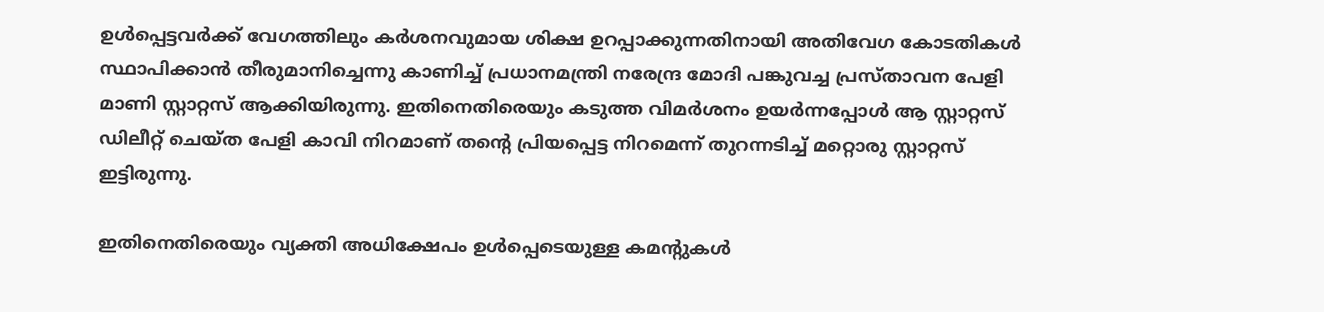ഉൾപ്പെട്ടവർക്ക് വേഗത്തിലും കർശനവുമായ ശിക്ഷ ഉറപ്പാക്കുന്നതിനായി അതിവേഗ കോടതികൾ സ്ഥാപിക്കാൻ തീരുമാനിച്ചെന്നു കാണിച്ച് പ്രധാനമന്ത്രി നരേന്ദ്ര മോദി പങ്കുവച്ച പ്രസ്താവന പേളി മാണി സ്റ്റാറ്റസ് ആക്കിയിരുന്നു. ഇതിനെതിരെയും കടുത്ത വിമർശനം ഉയർന്നപ്പോൾ ആ സ്റ്റാറ്റസ് ഡിലീറ്റ് ചെയ്ത പേളി കാവി നിറമാണ് തന്‍റെ പ്രിയപ്പെട്ട നിറമെന്ന് തുറന്നടിച്ച് മറ്റൊരു സ്റ്റാറ്റസ് ഇട്ടിരുന്നു.

ഇതിനെതിരെയും വ്യക്തി അധിക്ഷേപം ഉൾപ്പെടെയുള്ള കമന്‍റുകള്‍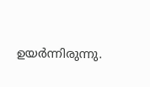ഉയർന്നിരുന്നു.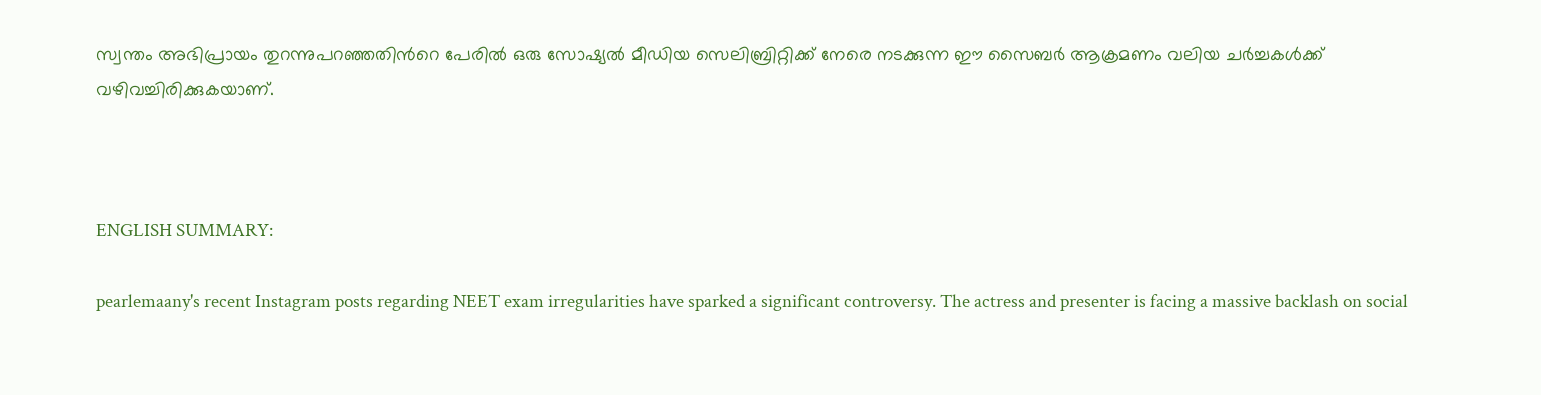സ്വന്തം അഭിപ്രായം തുറന്നുപറഞ്ഞതിന്‍റെ പേരിൽ ഒരു സോഷ്യൽ മീഡിയ സെലിബ്രിറ്റിക്ക് നേരെ നടക്കുന്ന ഈ സൈബർ ആക്രമണം വലിയ ചർച്ചകൾക്ക് വഴിവച്ചിരിക്കുകയാണ്.



ENGLISH SUMMARY:

pearlemaany's recent Instagram posts regarding NEET exam irregularities have sparked a significant controversy. The actress and presenter is facing a massive backlash on social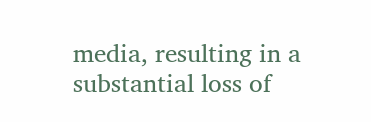media, resulting in a substantial loss of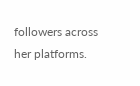followers across her platforms.